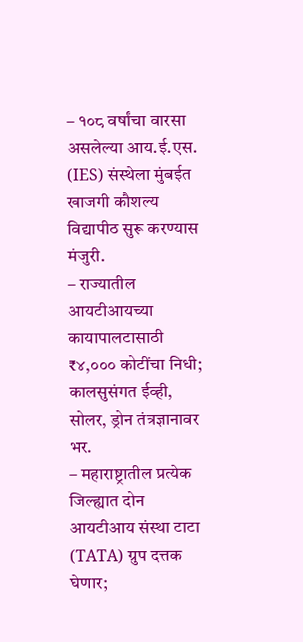– १०८ वर्षांचा वारसा असलेल्या आय.ई.एस. (IES) संस्थेला मुंबईत खाजगी कौशल्य विद्यापीठ सुरू करण्यास मंजुरी.
– राज्यातील आयटीआयच्या कायापालटासाठी ₹४,००० कोटींचा निधी; कालसुसंगत ईव्ही, सोलर, ड्रोन तंत्रज्ञानावर भर.
– महाराष्ट्रातील प्रत्येक जिल्ह्यात दोन आयटीआय संस्था टाटा (TATA) ग्रुप दत्तक घेणार;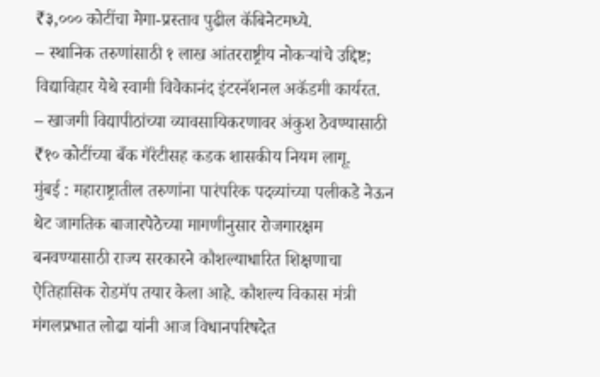₹३,००० कोटींचा मेगा-प्रस्ताव पुढील कॅबिनेटमध्ये.
– स्थानिक तरुणांसाठी १ लाख आंतरराष्ट्रीय नोकऱ्यांचे उद्दिष्ट; विद्याविहार येथे स्वामी विवेकानंद इंटरनॅशनल अकॅडमी कार्यरत.
– खाजगी विद्यापीठांच्या व्यावसायिकरणावर अंकुश ठेवण्यासाठी ₹१० कोटींच्या बँक गॅरंटीसह कडक शासकीय नियम लागू.
मुंबई : महाराष्ट्रातील तरुणांना पारंपरिक पदव्यांच्या पलीकडे नेऊन थेट जागतिक बाजारपेठेच्या मागणीनुसार रोजगारक्षम बनवण्यासाठी राज्य सरकारने कौशल्याधारित शिक्षणाचा ऐतिहासिक रोडमॅप तयार केला आहे. कौशल्य विकास मंत्री मंगलप्रभात लोढा यांनी आज विधानपरिषदेत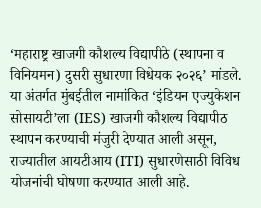‘महाराष्ट्र खाजगी कौशल्य विद्यापीठे (स्थापना व विनियमन) दुसरी सुधारणा विधेयक २०२६’ मांडले. या अंतर्गत मुंबईतील नामांकित ‘इंडियन एज्युकेशन सोसायटी’ला (IES) खाजगी कौशल्य विद्यापीठ स्थापन करण्याची मंजुरी देण्यात आली असून, राज्यातील आयटीआय (ITI) सुधारणेसाठी विविध योजनांची घोषणा करण्यात आली आहे.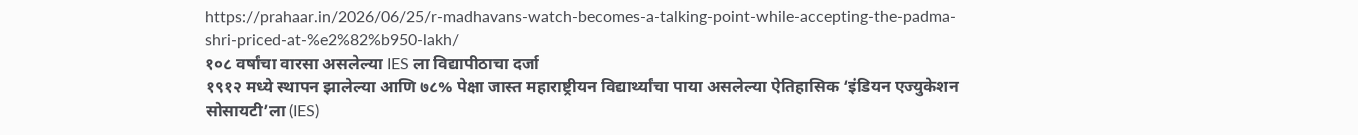https://prahaar.in/2026/06/25/r-madhavans-watch-becomes-a-talking-point-while-accepting-the-padma-shri-priced-at-%e2%82%b950-lakh/
१०८ वर्षांचा वारसा असलेल्या IES ला विद्यापीठाचा दर्जा
१९१२ मध्ये स्थापन झालेल्या आणि ७८% पेक्षा जास्त महाराष्ट्रीयन विद्यार्थ्यांचा पाया असलेल्या ऐतिहासिक ‘इंडियन एज्युकेशन सोसायटी’ला (IES)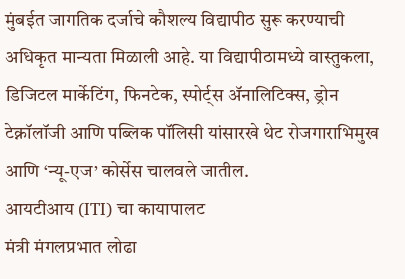मुंबईत जागतिक दर्जाचे कौशल्य विद्यापीठ सुरू करण्याची अधिकृत मान्यता मिळाली आहे. या विद्यापीठामध्ये वास्तुकला, डिजिटल मार्केटिंग, फिनटेक, स्पोर्ट्स ॲनालिटिक्स, ड्रोन टेक्नॉलॉजी आणि पब्लिक पॉलिसी यांसारखे थेट रोजगाराभिमुख आणि ‘न्यू-एज’ कोर्सेस चालवले जातील.
आयटीआय (ITI) चा कायापालट
मंत्री मंगलप्रभात लोढा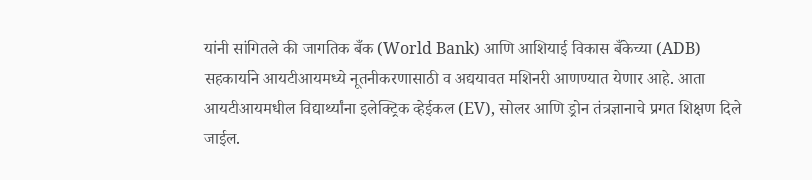यांनी सांगितले की जागतिक बँक (World Bank) आणि आशियाई विकास बँकेच्या (ADB) सहकार्याने आयटीआयमध्ये नूतनीकरणासाठी व अद्ययावत मशिनरी आणण्यात येणार आहे. आता आयटीआयमधील विद्यार्थ्यांना इलेक्ट्रिक व्हेईकल (EV), सोलर आणि ड्रोन तंत्रज्ञानाचे प्रगत शिक्षण दिले जाईल.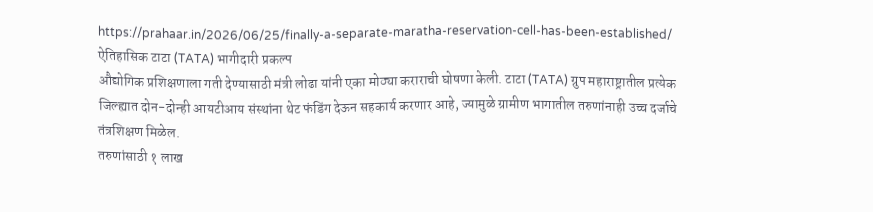https://prahaar.in/2026/06/25/finally-a-separate-maratha-reservation-cell-has-been-established/
ऐतिहासिक टाटा (TATA) भागीदारी प्रकल्प
औद्योगिक प्रशिक्षणाला गती देण्यासाठी मंत्री लोढा यांनी एका मोठ्या कराराची घोषणा केली. टाटा (TATA) ग्रुप महाराष्ट्रातील प्रत्येक जिल्ह्यात दोन-दोन्ही आयटीआय संस्थांना थेट फंडिंग देऊन सहकार्य करणार आहे, ज्यामुळे ग्रामीण भागातील तरुणांनाही उच्च दर्जाचे तंत्रशिक्षण मिळेल.
तरुणांसाठी १ लाख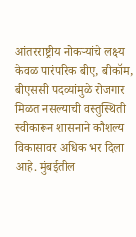आंतरराष्ट्रीय नोकऱ्यांचे लक्ष्य
केवळ पारंपरिक बीए, बीकॉम, बीएससी पदव्यांमुळे रोजगार मिळत नसल्याची वस्तुस्थिती स्वीकारून शासनाने कौशल्य विकासावर अधिक भर दिला आहे. मुंबईतील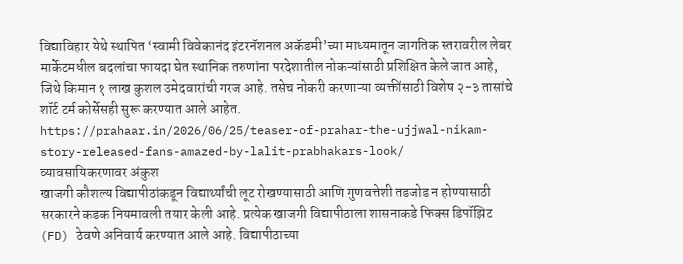विद्याविहार येथे स्थापित ‘स्वामी विवेकानंद इंटरनॅशनल अकॅडमी’च्या माध्यमातून जागतिक स्तरावरील लेबर मार्केटमधील बदलांचा फायदा घेत स्थानिक तरुणांना परदेशातील नोकऱ्यांसाठी प्रशिक्षित केले जात आहे, जिथे किमान १ लाख कुशल उमेदवारांची गरज आहे. तसेच नोकरी करणाऱ्या व्यक्तींसाठी विशेष २-३ तासांचे शॉर्ट टर्म कोर्सेसही सुरू करण्यात आले आहेत.
https://prahaar.in/2026/06/25/teaser-of-prahar-the-ujjwal-nikam-story-released-fans-amazed-by-lalit-prabhakars-look/
व्यावसायिकरणावर अंकुश
खाजगी कौशल्य विद्यापीठांकडून विद्यार्थ्यांची लूट रोखण्यासाठी आणि गुणवत्तेशी तडजोड न होण्यासाठी सरकारने कडक नियमावली तयार केली आहे. प्रत्येक खाजगी विद्यापीठाला शासनाकडे फिक्स डिपॉझिट (FD) ठेवणे अनिवार्य करण्यात आले आहे. विद्यापीठाच्या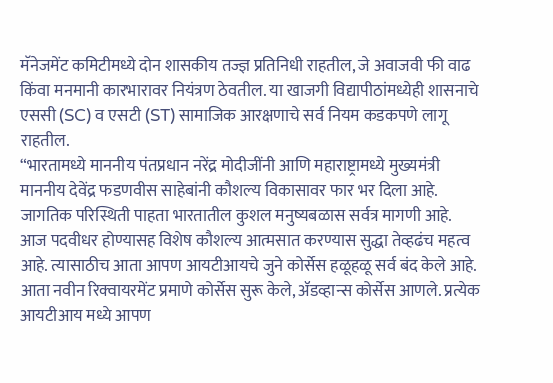मॅनेजमेंट कमिटीमध्ये दोन शासकीय तज्ज्ञ प्रतिनिधी राहतील, जे अवाजवी फी वाढ किंवा मनमानी कारभारावर नियंत्रण ठेवतील. या खाजगी विद्यापीठांमध्येही शासनाचे एससी (SC) व एसटी (ST) सामाजिक आरक्षणाचे सर्व नियम कडकपणे लागू राहतील.
“भारतामध्ये माननीय पंतप्रधान नरेंद्र मोदीजींनी आणि महाराष्ट्रामध्ये मुख्यमंत्री माननीय देवेंद्र फडणवीस साहेबांनी कौशल्य विकासावर फार भर दिला आहे. जागतिक परिस्थिती पाहता भारतातील कुशल मनुष्यबळास सर्वत्र मागणी आहे. आज पदवीधर होण्यासह विशेष कौशल्य आत्मसात करण्यास सुद्धा तेव्हढंच महत्व आहे. त्यासाठीच आता आपण आयटीआयचे जुने कोर्सेस हळूहळू सर्व बंद केले आहे. आता नवीन रिक्वायरमेंट प्रमाणे कोर्सेस सुरू केले, ॲडव्हान्स कोर्सेस आणले. प्रत्येक आयटीआय मध्ये आपण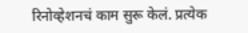रिनोव्हेशनचं काम सुरू केलं. प्रत्येक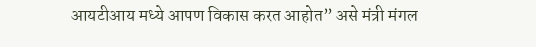आयटीआय मध्ये आपण विकास करत आहोत” असे मंत्री मंगल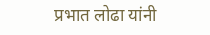प्रभात लोढा यांनी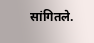सांगितले.